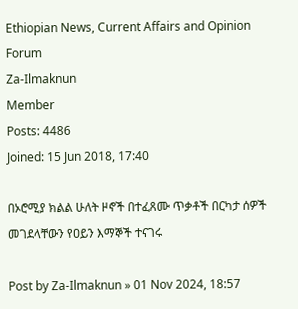Ethiopian News, Current Affairs and Opinion Forum
Za-Ilmaknun
Member
Posts: 4486
Joined: 15 Jun 2018, 17:40

በኦሮሚያ ክልል ሁለት ዞኖች በተፈጸሙ ጥቃቶች በርካታ ሰዎች መገደላቸውን የዐይን እማኞች ተናገሩ

Post by Za-Ilmaknun » 01 Nov 2024, 18:57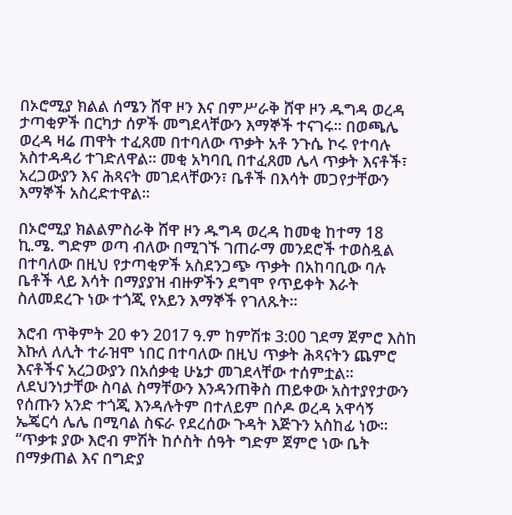በኦሮሚያ ክልል ሰሜን ሸዋ ዞን እና በምሥራቅ ሸዋ ዞን ዱግዳ ወረዳ ታጣቂዎች በርካታ ሰዎች መግደላቸውን እማኞች ተናገሩ። በወጫሌ ወረዳ ዛሬ ጠዋት ተፈጸመ በተባለው ጥቃት አቶ ንጉሴ ኮሩ የተባሉ አስተዳዳሪ ተገድለዋል። መቂ አካባቢ በተፈጸመ ሌላ ጥቃት እናቶች፣ አረጋውያን እና ሕጻናት መገደላቸውን፣ ቤቶች በእሳት መጋየታቸውን እማኞች አስረድተዋል።

በኦሮሚያ ክልልምስራቅ ሸዋ ዞን ዱግዳ ወረዳ ከመቂ ከተማ 18 ኪ.ሜ. ግድም ወጣ ብለው በሚገኙ ገጠራማ መንደሮች ተወስዷል በተባለው በዚህ የታጣቂዎች አስደንጋጭ ጥቃት በአከባቢው ባሉ ቤቶች ላይ እሳት በማያያዝ ብዙዎችን ደግሞ የጥይቀት እራት ስለመደረጉ ነው ተጎጂ የአይን እማኞች የገለጹት፡፡

እሮብ ጥቅምት 20 ቀን 2017 ዓ.ም ከምሽቱ 3:00 ገደማ ጀምሮ እስከ እኩለ ለሊት ተራዝሞ ነበር በተባለው በዚህ ጥቃት ሕጻናትን ጨምሮ እናቶችና አረጋውያን በአሰቃቂ ሁኔታ መገደላቸው ተሰምቷል፡፡
ለደህንነታቸው ስባል ስማቸውን እንዳንጠቅስ ጠይቀው አስተያየታውን የሰጡን አንድ ተጎጂ እንዳሉትም በተለይም በሶዶ ወረዳ አዋሳኝ ኤጄርሳ ሌሌ በሚባል ስፍራ የደረሰው ጉዳት እጅጉን አስከፊ ነው፡፡ “ጥቃቱ ያው እሮብ ምሽት ከሶስት ሰዓት ግድም ጀምሮ ነው ቤት በማቃጠል እና በግድያ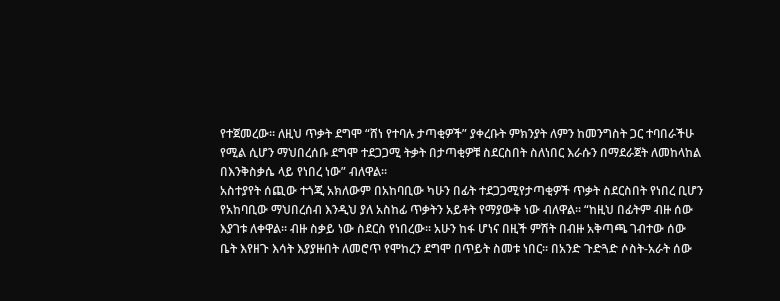የተጀመረው፡፡ ለዚህ ጥቃት ደግሞ “ሸነ የተባሉ ታጣቂዎች” ያቀረቡት ምክንያት ለምን ከመንግስት ጋር ተባበራችሁ የሚል ሲሆን ማህበረሰቡ ደግሞ ተደጋጋሚ ትቃት በታጣቂዎቹ ስደርስበት ስለነበር እራሱን በማደራጀት ለመከላከል በእንቅስቃሴ ላይ የነበረ ነው” ብለዋል፡፡
አስተያየት ሰጪው ተጎጂ አክለውም በአከባቢው ካሁን በፊት ተደጋጋሚየታጣቂዎች ጥቃት ስደርስበት የነበረ ቢሆን የአከባቢው ማህበረሰብ እንዲህ ያለ አስከፊ ጥቃትን አይቶት የማያውቅ ነው ብለዋል፡፡ “ከዚህ በፊትም ብዙ ሰው እያገቱ ለቀዋል፡፡ ብዙ ስቃይ ነው ስደርስ የነበረው፡፡ አሁን ከፋ ሆነና በዚች ምሽት በብዙ አቅጣጫ ገብተው ሰው ቤት እየዘጉ እሳት እያያዙበት ለመሮጥ የሞከረን ደግሞ በጥይት ስመቱ ነበር፡፡ በአንድ ጉድጓድ ሶስት-አራት ሰው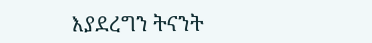እያደረግን ትናንት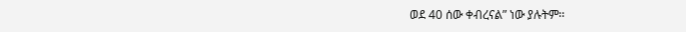ወደ 40 ሰው ቀብረናል” ነው ያሉትም፡፡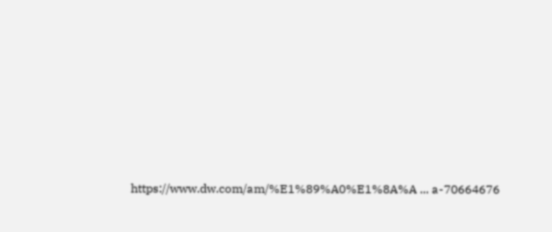https://www.dw.com/am/%E1%89%A0%E1%8A%A ... a-70664676